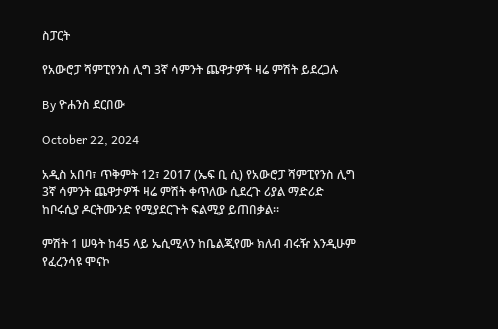ስፓርት

የአውሮፓ ሻምፒየንስ ሊግ 3ኛ ሳምንት ጨዋታዎች ዛሬ ምሽት ይደረጋሉ

By ዮሐንስ ደርበው

October 22, 2024

አዲስ አበባ፣ ጥቅምት 12፣ 2017 (ኤፍ ቢ ሲ) የአውሮፓ ሻምፒየንስ ሊግ 3ኛ ሳምንት ጨዋታዎች ዛሬ ምሽት ቀጥለው ሲደረጉ ሪያል ማድሪድ ከቦሩሲያ ዶርትሙንድ የሚያደርጉት ፍልሚያ ይጠበቃል፡፡

ምሽት 1 ሠዓት ከ45 ላይ ኤሲሚላን ከቤልጂየሙ ክለብ ብሩዥ እንዲሁም የፈረንሳዩ ሞናኮ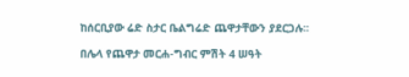ከሰርቢያው ሬድ ስታር ቤልግሬድ ጨዋታቸውን ያደርጋሉ፡፡

በሌላ የጨዋታ መርሐ-ግብር ምሽት 4 ሠዓት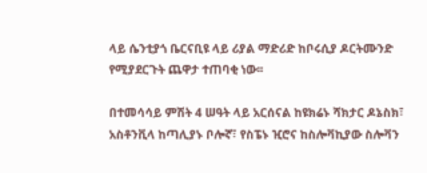ላይ ሴንቲያጎ ቤርናቢዩ ላይ ሪያል ማድሪድ ከቦሩሲያ ዶርትሙንድ የሚያደርጉት ጨዋታ ተጠባቂ ነው፡፡

በተመሳሳይ ምሽት 4 ሠዓት ላይ አርሰናል ከዩክሬኑ ሻክታር ዶኔስክ፣ አስቶንቪላ ከጣሊያኑ ቦሎኛ፣ የስፔኑ ዢሮና ከስሎቫኪያው ስሎቫን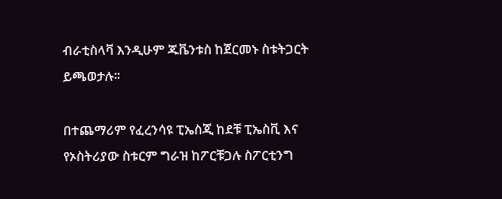ብራቲስላቫ እንዲሁም ጁቬንቱስ ከጀርመኑ ስቱትጋርት ይጫወታሉ፡፡

በተጨማሪም የፈረንሳዩ ፒኤስጂ ከደቹ ፒኤስቪ እና የኦስትሪያው ስቱርም ግራዝ ከፖርቹጋሉ ስፖርቲንግ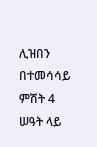ሊዝበን በተመሳሳይ ምሽት 4 ሠዓት ላይ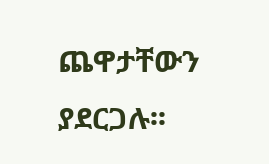ጨዋታቸውን ያደርጋሉ፡፡